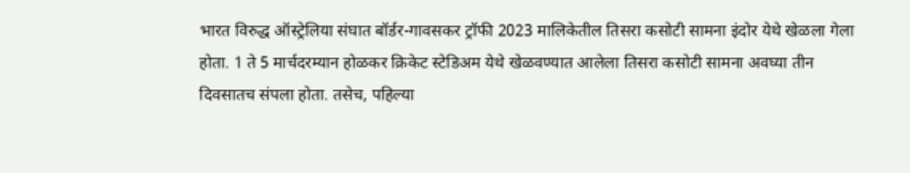भारत विरुद्ध ऑस्ट्रेलिया संघात बॉर्डर-गावसकर ट्रॉफी 2023 मालिकेतील तिसरा कसोटी सामना इंदोर येथे खेळला गेला होता. 1 ते 5 मार्चदरम्यान होळकर क्रिकेट स्टेडिअम येथे खेळवण्यात आलेला तिसरा कसोटी सामना अवघ्या तीन दिवसातच संपला होता. तसेच, पहिल्या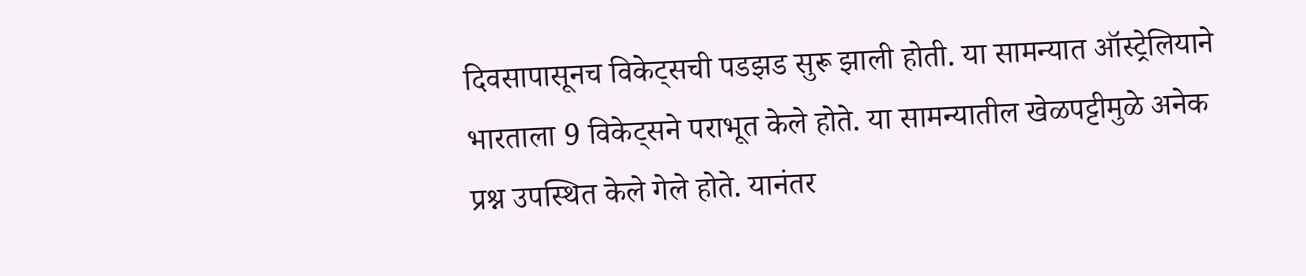दिवसापासूनच विकेट्सची पडझड सुरू झाली होती. या सामन्यात ऑस्ट्रेलियाने भारताला 9 विकेट्सने पराभूत केले होते. या सामन्यातील खेळपट्टीमुळे अनेक प्रश्न उपस्थित केले गेले होते. यानंतर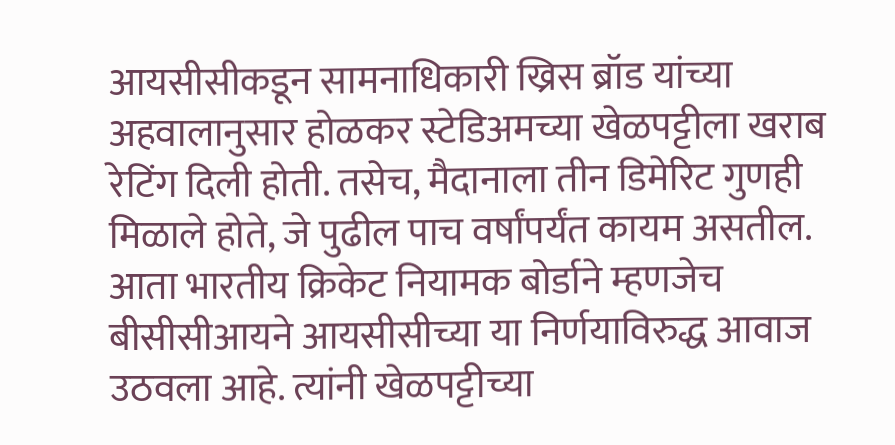आयसीसीकडून सामनाधिकारी ख्रिस ब्रॉड यांच्या अहवालानुसार होळकर स्टेडिअमच्या खेळपट्टीला खराब रेटिंग दिली होती. तसेच, मैदानाला तीन डिमेरिट गुणही मिळाले होते, जे पुढील पाच वर्षांपर्यंत कायम असतील.
आता भारतीय क्रिकेट नियामक बोर्डाने म्हणजेच बीसीसीआयने आयसीसीच्या या निर्णयाविरुद्ध आवाज उठवला आहे. त्यांनी खेळपट्टीच्या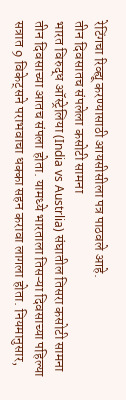रेटिंगचा रिव्ह्यू करण्यासाठी आयसीसीला पत्र पाठवले आहे.
तीन दिवसातच संपलेला कसोटी सामना
भारत विरुद्ध ऑस्ट्रेलिया (India vs Austrlia) संघातील तिसरा कसोटी सामना तीन दिवसाच्या आतच संपला होता. यामध्ये भारताला तिसऱ्या दिवसाच्या पहिल्या सत्रात 9 विकेट्सने पराभवाचा धक्का सहन करावा लागला होता. नियमानुसार,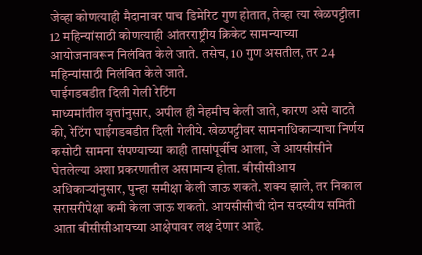जेव्हा कोणत्याही मैदानावर पाच डिमेरिट गुण होतात, तेव्हा त्या खेळपट्टीला 12 महिन्यांसाठी कोणत्याही आंतरराष्ट्रीय क्रिकेट सामन्याच्या आयोजनावरून निलंबित केले जाते. तसेच, 10 गुण असतील, तर 24 महिन्यांसाठी निलंबित केले जाते.
घाईगडबडीत दिली गेली रेटिंग
माध्यमांतील वृत्तांनुसार, अपील ही नेहमीच केली जाते, कारण असे वाटते की, रेटिंग घाईगडबडीत दिली गेलीये. खेळपट्टीवर सामनाधिकाऱ्याचा निर्णय कसोटी सामना संपण्याच्या काही तासांपूर्वीच आला, जे आयसीसीने घेतलेल्या अशा प्रकरणातील असामान्य होता. बीसीसीआय अधिकाऱ्यांनुसार, पुन्हा समीक्षा केली जाऊ शकते. शक्य झाले, तर निकाल सरासरीपेक्षा कमी केला जाऊ शकतो. आयसीसीची दोन सदस्यीय समिती आता बीसीसीआयच्या आक्षेपावर लक्ष देणार आहे.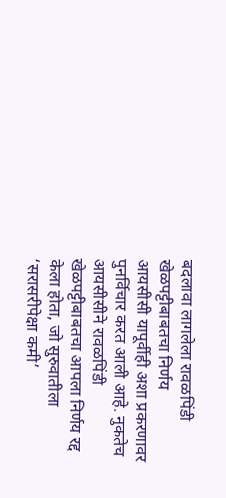बदलावा लागलेला रावळपिंडी खेळपट्टीबाबतचा निर्णय
आयसीसी यापूर्वीही अशा प्रकरणावर पुनर्विचार करत आली आहे. नुकतेच आयसीसीने रावळपिंडी खेळपट्टीबाबतचा आपला निर्णय रद्द केला होता, जो सुरुवातीला ‘सरासरीपेक्षा कमी’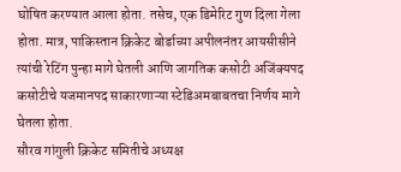घोषित करण्यात आला होता. तसेच, एक डिमेरिट गुण दिला गेला होता. मात्र, पाकिस्तान क्रिकेट बोर्डाच्या अपीलनंतर आयसीसीने त्यांची रेटिंग पुन्हा मागे घेतली आणि जागतिक कसोटी अजिंक्यपद कसोटीचे यजमानपद साकारणाऱ्या स्टेडिअमबाबतचा निर्णय मागे घेतला होता.
सौरव गांगुली क्रिकेट समितीचे अध्यक्ष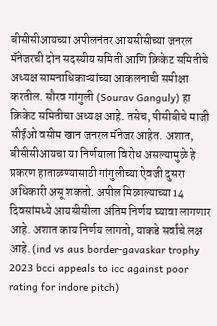बीसीसीआयच्या अपीलनंतर आयसीसीच्या जनरल मॅनेजरची दोन सदस्यीय समिती आणि क्रिकेट समितीचे अध्यक्ष सामनाधिकाऱ्यांच्या आकलनाची समीक्षा करतील. सौरव गांगुली (Sourav Ganguly) हा क्रिकेट समितीचा अध्यक्ष आहे. तसेच, पीसीबीचे माजी सीईओ वसीम खान जनरल मॅनेजर आहेत. अशात, बीसीसीआयचा या निर्णयाला विरोध असल्यामुळे हे प्रकरण हाताळण्यासाठी गांगुलीच्या ऐवजी दुसरा अधिकारी असू शकतो. अपील मिळाल्याच्या 14 दिवसांमध्ये आयसीसीला अंतिम निर्णय घ्यावा लागणार आहे. अशात काय निर्णय लागतो, याकडे सर्वांचे लक्ष आहे. (ind vs aus border-gavaskar trophy 2023 bcci appeals to icc against poor rating for indore pitch)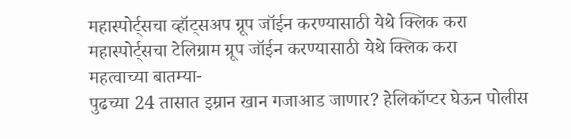महास्पोर्ट्सचा व्हॉट्सअप ग्रूप जॉईन करण्यासाठी येथे क्लिक करा
महास्पोर्ट्सचा टेलिग्राम ग्रूप जॉईन करण्यासाठी येथे क्लिक करा
महत्वाच्या बातम्या-
पुढच्या 24 तासात इम्रान खान गजाआड जाणार? हेलिकॉप्टर घेऊन पोलीस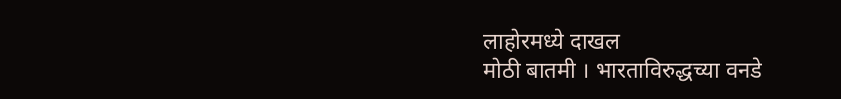लाहोरमध्ये दाखल
मोठी बातमी । भारताविरुद्धच्या वनडे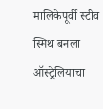मालिकेपूर्वी स्टीव स्मिथ बनला ऑस्ट्रेलियाचा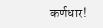कर्णधार!